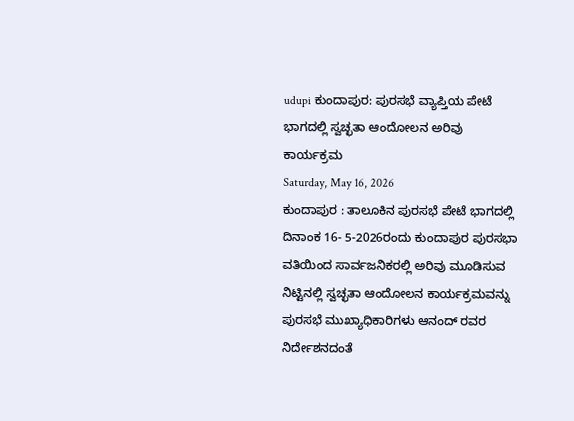udupi ಕುಂದಾಪುರ: ಪುರಸಭೆ ವ್ಯಾಪ್ತಿಯ ಪೇಟೆ ಭಾಗದಲ್ಲಿ ಸ್ವಚ್ಛತಾ ಆಂದೋಲನ ಅರಿವು ಕಾರ್ಯಕ್ರಮ
Saturday, May 16, 2026
ಕುಂದಾಪುರ : ತಾಲೂಕಿನ ಪುರಸಭೆ ಪೇಟೆ ಭಾಗದಲ್ಲಿ ದಿನಾಂಕ 16- 5-2026ರಂದು ಕುಂದಾಪುರ ಪುರಸಭಾ ವತಿಯಿಂದ ಸಾರ್ವಜನಿಕರಲ್ಲಿ ಅರಿವು ಮೂಡಿಸುವ ನಿಟ್ಟಿನಲ್ಲಿ ಸ್ವಚ್ಛತಾ ಆಂದೋಲನ ಕಾರ್ಯಕ್ರಮವನ್ನು ಪುರಸಭೆ ಮುಖ್ಯಾಧಿಕಾರಿಗಳು ಆನಂದ್ ರವರ ನಿರ್ದೇಶನದಂತೆ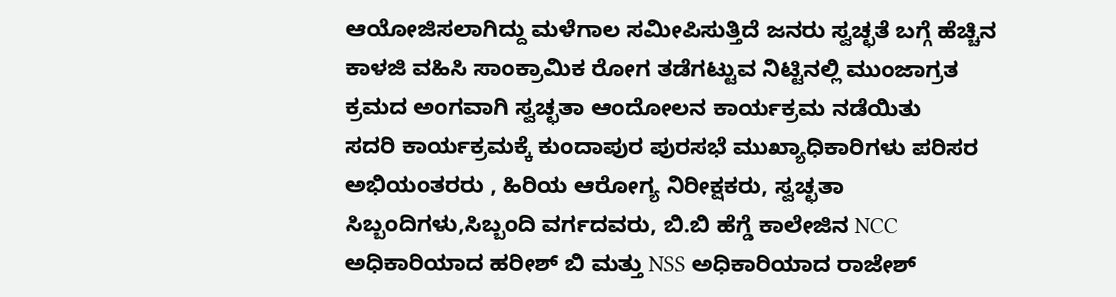ಆಯೋಜಿಸಲಾಗಿದ್ದು ಮಳೆಗಾಲ ಸಮೀಪಿಸುತ್ತಿದೆ ಜನರು ಸ್ವಚ್ಛತೆ ಬಗ್ಗೆ ಹೆಚ್ಚಿನ ಕಾಳಜಿ ವಹಿಸಿ ಸಾಂಕ್ರಾಮಿಕ ರೋಗ ತಡೆಗಟ್ಟುವ ನಿಟ್ಟಿನಲ್ಲಿ ಮುಂಜಾಗ್ರತ ಕ್ರಮದ ಅಂಗವಾಗಿ ಸ್ವಚ್ಛತಾ ಆಂದೋಲನ ಕಾರ್ಯಕ್ರಮ ನಡೆಯಿತು
ಸದರಿ ಕಾರ್ಯಕ್ರಮಕ್ಕೆ ಕುಂದಾಪುರ ಪುರಸಭೆ ಮುಖ್ಯಾಧಿಕಾರಿಗಳು ಪರಿಸರ ಅಭಿಯಂತರರು , ಹಿರಿಯ ಆರೋಗ್ಯ ನಿರೀಕ್ಷಕರು, ಸ್ವಚ್ಛತಾ ಸಿಬ್ಬಂದಿಗಳು,ಸಿಬ್ಬಂದಿ ವರ್ಗದವರು, ಬಿ.ಬಿ ಹೆಗ್ಡೆ ಕಾಲೇಜಿನ NCC ಅಧಿಕಾರಿಯಾದ ಹರೀಶ್ ಬಿ ಮತ್ತು NSS ಅಧಿಕಾರಿಯಾದ ರಾಜೇಶ್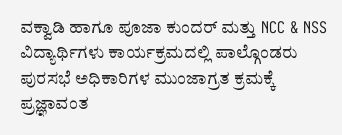ವಕ್ವಾಡಿ ಹಾಗೂ ಪೂಜಾ ಕುಂದರ್ ಮತ್ತು NCC & NSS ವಿದ್ಯಾರ್ಥಿಗಳು ಕಾರ್ಯಕ್ರಮದಲ್ಲಿ ಪಾಲ್ಗೊಂಡರು
ಪುರಸಭೆ ಅಧಿಕಾರಿಗಳ ಮುಂಜಾಗ್ರತ ಕ್ರಮಕ್ಕೆ ಪ್ರಜ್ಞಾವಂತ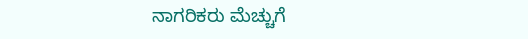ನಾಗರಿಕರು ಮೆಚ್ಚುಗೆ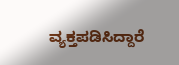ವ್ಯಕ್ತಪಡಿಸಿದ್ದಾರೆ